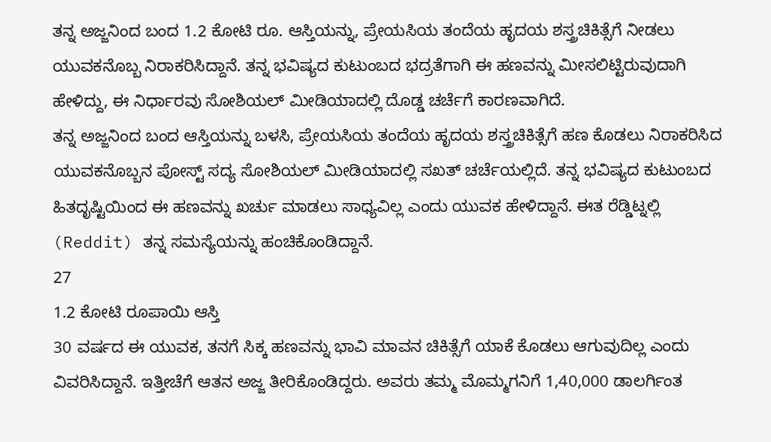ತನ್ನ ಅಜ್ಜನಿಂದ ಬಂದ 1.2 ಕೋಟಿ ರೂ. ಆಸ್ತಿಯನ್ನು, ಪ್ರೇಯಸಿಯ ತಂದೆಯ ಹೃದಯ ಶಸ್ತ್ರಚಿಕಿತ್ಸೆಗೆ ನೀಡಲು ಯುವಕನೊಬ್ಬ ನಿರಾಕರಿಸಿದ್ದಾನೆ. ತನ್ನ ಭವಿಷ್ಯದ ಕುಟುಂಬದ ಭದ್ರತೆಗಾಗಿ ಈ ಹಣವನ್ನು ಮೀಸಲಿಟ್ಟಿರುವುದಾಗಿ ಹೇಳಿದ್ದು, ಈ ನಿರ್ಧಾರವು ಸೋಶಿಯಲ್ ಮೀಡಿಯಾದಲ್ಲಿ ದೊಡ್ಡ ಚರ್ಚೆಗೆ ಕಾರಣವಾಗಿದೆ.
ತನ್ನ ಅಜ್ಜನಿಂದ ಬಂದ ಆಸ್ತಿಯನ್ನು ಬಳಸಿ, ಪ್ರೇಯಸಿಯ ತಂದೆಯ ಹೃದಯ ಶಸ್ತ್ರಚಿಕಿತ್ಸೆಗೆ ಹಣ ಕೊಡಲು ನಿರಾಕರಿಸಿದ ಯುವಕನೊಬ್ಬನ ಪೋಸ್ಟ್ ಸದ್ಯ ಸೋಶಿಯಲ್ ಮೀಡಿಯಾದಲ್ಲಿ ಸಖತ್ ಚರ್ಚೆಯಲ್ಲಿದೆ. ತನ್ನ ಭವಿಷ್ಯದ ಕುಟುಂಬದ ಹಿತದೃಷ್ಟಿಯಿಂದ ಈ ಹಣವನ್ನು ಖರ್ಚು ಮಾಡಲು ಸಾಧ್ಯವಿಲ್ಲ ಎಂದು ಯುವಕ ಹೇಳಿದ್ದಾನೆ. ಈತ ರೆಡ್ಡಿಟ್ನಲ್ಲಿ (Reddit) ತನ್ನ ಸಮಸ್ಯೆಯನ್ನು ಹಂಚಿಕೊಂಡಿದ್ದಾನೆ.
27
1.2 ಕೋಟಿ ರೂಪಾಯಿ ಆಸ್ತಿ
30 ವರ್ಷದ ಈ ಯುವಕ, ತನಗೆ ಸಿಕ್ಕ ಹಣವನ್ನು ಭಾವಿ ಮಾವನ ಚಿಕಿತ್ಸೆಗೆ ಯಾಕೆ ಕೊಡಲು ಆಗುವುದಿಲ್ಲ ಎಂದು ವಿವರಿಸಿದ್ದಾನೆ. ಇತ್ತೀಚೆಗೆ ಆತನ ಅಜ್ಜ ತೀರಿಕೊಂಡಿದ್ದರು. ಅವರು ತಮ್ಮ ಮೊಮ್ಮಗನಿಗೆ 1,40,000 ಡಾಲರ್ಗಿಂತ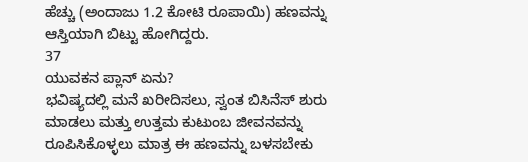ಹೆಚ್ಚು (ಅಂದಾಜು 1.2 ಕೋಟಿ ರೂಪಾಯಿ) ಹಣವನ್ನು ಆಸ್ತಿಯಾಗಿ ಬಿಟ್ಟು ಹೋಗಿದ್ದರು.
37
ಯುವಕನ ಪ್ಲಾನ್ ಏನು?
ಭವಿಷ್ಯದಲ್ಲಿ ಮನೆ ಖರೀದಿಸಲು, ಸ್ವಂತ ಬಿಸಿನೆಸ್ ಶುರು ಮಾಡಲು ಮತ್ತು ಉತ್ತಮ ಕುಟುಂಬ ಜೀವನವನ್ನು ರೂಪಿಸಿಕೊಳ್ಳಲು ಮಾತ್ರ ಈ ಹಣವನ್ನು ಬಳಸಬೇಕು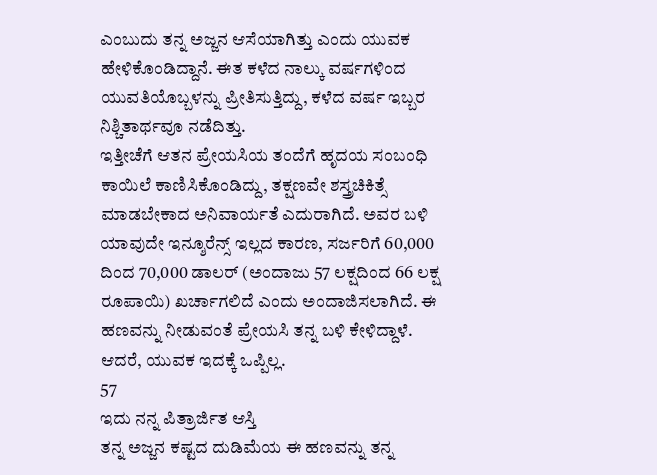ಎಂಬುದು ತನ್ನ ಅಜ್ಜನ ಆಸೆಯಾಗಿತ್ತು ಎಂದು ಯುವಕ ಹೇಳಿಕೊಂಡಿದ್ದಾನೆ. ಈತ ಕಳೆದ ನಾಲ್ಕು ವರ್ಷಗಳಿಂದ ಯುವತಿಯೊಬ್ಬಳನ್ನು ಪ್ರೀತಿಸುತ್ತಿದ್ದು, ಕಳೆದ ವರ್ಷ ಇಬ್ಬರ ನಿಶ್ಚಿತಾರ್ಥವೂ ನಡೆದಿತ್ತು.
ಇತ್ತೀಚೆಗೆ ಆತನ ಪ್ರೇಯಸಿಯ ತಂದೆಗೆ ಹೃದಯ ಸಂಬಂಧಿ ಕಾಯಿಲೆ ಕಾಣಿಸಿಕೊಂಡಿದ್ದು, ತಕ್ಷಣವೇ ಶಸ್ತ್ರಚಿಕಿತ್ಸೆ ಮಾಡಬೇಕಾದ ಅನಿವಾರ್ಯತೆ ಎದುರಾಗಿದೆ. ಅವರ ಬಳಿ ಯಾವುದೇ ಇನ್ಶೂರೆನ್ಸ್ ಇಲ್ಲದ ಕಾರಣ, ಸರ್ಜರಿಗೆ 60,000 ದಿಂದ 70,000 ಡಾಲರ್ (ಅಂದಾಜು 57 ಲಕ್ಷದಿಂದ 66 ಲಕ್ಷ ರೂಪಾಯಿ) ಖರ್ಚಾಗಲಿದೆ ಎಂದು ಅಂದಾಜಿಸಲಾಗಿದೆ. ಈ ಹಣವನ್ನು ನೀಡುವಂತೆ ಪ್ರೇಯಸಿ ತನ್ನ ಬಳಿ ಕೇಳಿದ್ದಾಳೆ. ಆದರೆ, ಯುವಕ ಇದಕ್ಕೆ ಒಪ್ಪಿಲ್ಲ.
57
ಇದು ನನ್ನ ಪಿತ್ರಾರ್ಜಿತ ಆಸ್ತಿ
ತನ್ನ ಅಜ್ಜನ ಕಷ್ಟದ ದುಡಿಮೆಯ ಈ ಹಣವನ್ನು ತನ್ನ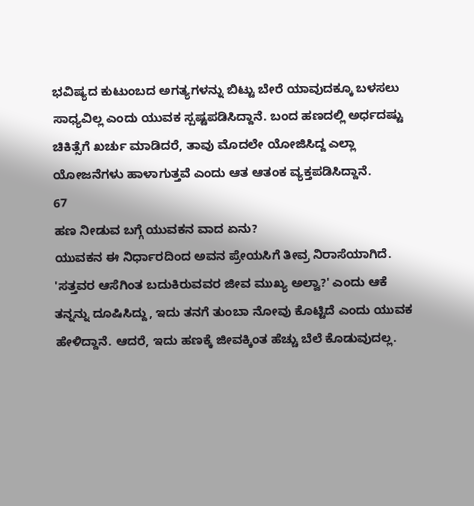ಭವಿಷ್ಯದ ಕುಟುಂಬದ ಅಗತ್ಯಗಳನ್ನು ಬಿಟ್ಟು ಬೇರೆ ಯಾವುದಕ್ಕೂ ಬಳಸಲು ಸಾಧ್ಯವಿಲ್ಲ ಎಂದು ಯುವಕ ಸ್ಪಷ್ಟಪಡಿಸಿದ್ದಾನೆ. ಬಂದ ಹಣದಲ್ಲಿ ಅರ್ಧದಷ್ಟು ಚಿಕಿತ್ಸೆಗೆ ಖರ್ಚು ಮಾಡಿದರೆ, ತಾವು ಮೊದಲೇ ಯೋಜಿಸಿದ್ದ ಎಲ್ಲಾ ಯೋಜನೆಗಳು ಹಾಳಾಗುತ್ತವೆ ಎಂದು ಆತ ಆತಂಕ ವ್ಯಕ್ತಪಡಿಸಿದ್ದಾನೆ.
67
ಹಣ ನೀಡುವ ಬಗ್ಗೆ ಯುವಕನ ವಾದ ಏನು?
ಯುವಕನ ಈ ನಿರ್ಧಾರದಿಂದ ಅವನ ಪ್ರೇಯಸಿಗೆ ತೀವ್ರ ನಿರಾಸೆಯಾಗಿದೆ. 'ಸತ್ತವರ ಆಸೆಗಿಂತ ಬದುಕಿರುವವರ ಜೀವ ಮುಖ್ಯ ಅಲ್ವಾ?' ಎಂದು ಆಕೆ ತನ್ನನ್ನು ದೂಷಿಸಿದ್ದು, ಇದು ತನಗೆ ತುಂಬಾ ನೋವು ಕೊಟ್ಟಿದೆ ಎಂದು ಯುವಕ ಹೇಳಿದ್ದಾನೆ. ಆದರೆ, ಇದು ಹಣಕ್ಕೆ ಜೀವಕ್ಕಿಂತ ಹೆಚ್ಚು ಬೆಲೆ ಕೊಡುವುದಲ್ಲ.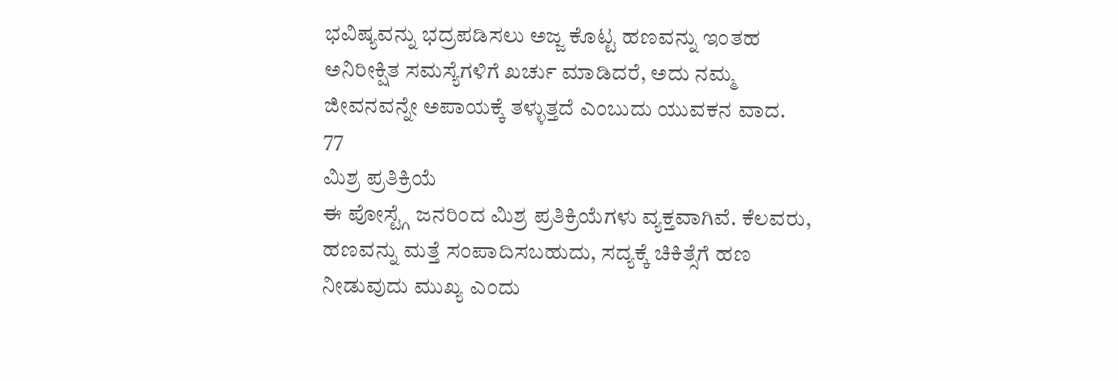ಭವಿಷ್ಯವನ್ನು ಭದ್ರಪಡಿಸಲು ಅಜ್ಜ ಕೊಟ್ಟ ಹಣವನ್ನು ಇಂತಹ ಅನಿರೀಕ್ಷಿತ ಸಮಸ್ಯೆಗಳಿಗೆ ಖರ್ಚು ಮಾಡಿದರೆ, ಅದು ನಮ್ಮ ಜೀವನವನ್ನೇ ಅಪಾಯಕ್ಕೆ ತಳ್ಳುತ್ತದೆ ಎಂಬುದು ಯುವಕನ ವಾದ.
77
ಮಿಶ್ರ ಪ್ರತಿಕ್ರಿಯೆ
ಈ ಪೋಸ್ಟ್ಗೆ ಜನರಿಂದ ಮಿಶ್ರ ಪ್ರತಿಕ್ರಿಯೆಗಳು ವ್ಯಕ್ತವಾಗಿವೆ. ಕೆಲವರು, ಹಣವನ್ನು ಮತ್ತೆ ಸಂಪಾದಿಸಬಹುದು, ಸದ್ಯಕ್ಕೆ ಚಿಕಿತ್ಸೆಗೆ ಹಣ ನೀಡುವುದು ಮುಖ್ಯ ಎಂದು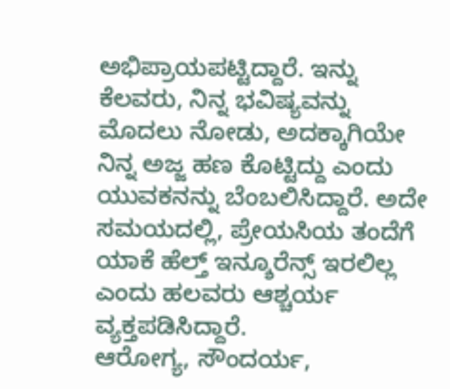ಅಭಿಪ್ರಾಯಪಟ್ಟಿದ್ದಾರೆ. ಇನ್ನು ಕೆಲವರು, ನಿನ್ನ ಭವಿಷ್ಯವನ್ನು ಮೊದಲು ನೋಡು, ಅದಕ್ಕಾಗಿಯೇ ನಿನ್ನ ಅಜ್ಜ ಹಣ ಕೊಟ್ಟಿದ್ದು ಎಂದು ಯುವಕನನ್ನು ಬೆಂಬಲಿಸಿದ್ದಾರೆ. ಅದೇ ಸಮಯದಲ್ಲಿ, ಪ್ರೇಯಸಿಯ ತಂದೆಗೆ ಯಾಕೆ ಹೆಲ್ತ್ ಇನ್ಶೂರೆನ್ಸ್ ಇರಲಿಲ್ಲ ಎಂದು ಹಲವರು ಆಶ್ಚರ್ಯ ವ್ಯಕ್ತಪಡಿಸಿದ್ದಾರೆ.
ಆರೋಗ್ಯ, ಸೌಂದರ್ಯ,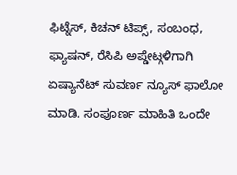ಫಿಟ್ನೆಸ್, ಕಿಚನ್ ಟಿಪ್ಸ್, ಸಂಬಂಧ, ಫ್ಯಾಷನ್, ರೆಸಿಪಿ ಅಪ್ಡೇಟ್ಗಳಿಗಾಗಿ ಏಷ್ಯಾನೆಟ್ ಸುವರ್ಣ ನ್ಯೂಸ್ ಫಾಲೋ ಮಾಡಿ. ಸಂಪೂರ್ಣ ಮಾಹಿತಿ ಒಂದೇ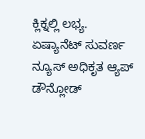ಕ್ಲಿಕ್ನಲ್ಲಿ ಲಭ್ಯ. ಏಷ್ಯಾನೆಟ್ ಸುವರ್ಣ ನ್ಯೂಸ್ ಅಧಿಕೃತ ಆ್ಯಪ್ ಡೌನ್ಲೋಡ್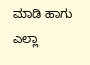ಮಾಡಿ ಹಾಗು ಎಲ್ಲಾ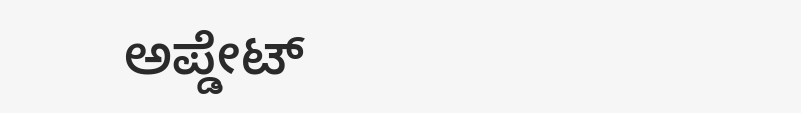ಅಪ್ಡೇಟ್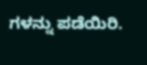ಗಳನ್ನು ಪಡೆಯಿರಿ.